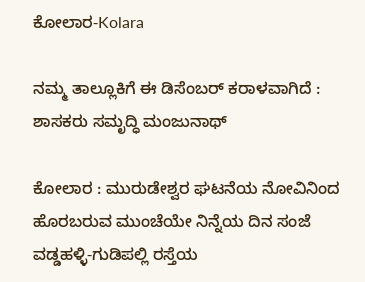ಕೋಲಾರ-Kolara

ನಮ್ಮ ತಾಲ್ಲೂಕಿಗೆ ಈ ಡಿಸೆಂಬರ್ ಕರಾಳವಾಗಿದೆ : ಶಾಸಕರು ಸಮೃದ್ಧಿ ಮಂಜುನಾಥ್

ಕೋಲಾರ : ಮುರುಡೇಶ್ವರ ಘಟನೆಯ ನೋವಿನಿಂದ ಹೊರಬರುವ ಮುಂಚೆಯೇ ನಿನ್ನೆಯ ದಿನ ಸಂಜೆ ವಡ್ಡಹಳ್ಳಿ-ಗುಡಿಪಲ್ಲಿ ರಸ್ತೆಯ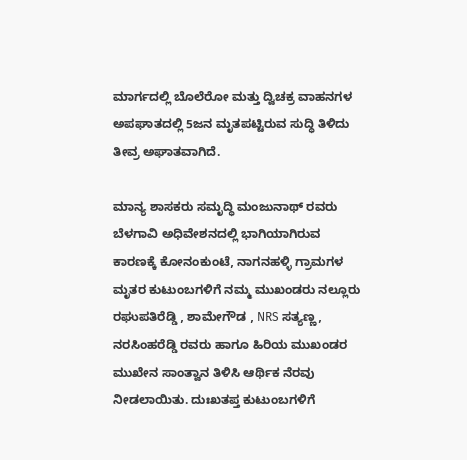ಮಾರ್ಗದಲ್ಲಿ ಬೊಲೆರೋ ಮತ್ತು ದ್ವಿಚಕ್ರ ವಾಹನಗಳ ಅಪಘಾತದಲ್ಲಿ 5ಜನ ಮೃತಪಟ್ಟಿರುವ ಸುದ್ಧಿ ತಿಳಿದು ತೀವ್ರ ಅಘಾತವಾಗಿದೆ.

ಮಾನ್ಯ ಶಾಸಕರು ಸಮೃದ್ಧಿ ಮಂಜುನಾಥ್ ರವರು ಬೆಳಗಾವಿ ಅಧಿವೇಶನದಲ್ಲಿ ಭಾಗಿಯಾಗಿರುವ ಕಾರಣಕ್ಕೆ ಕೋನಂಕುಂಟೆ, ನಾಗನಹಳ್ಳಿ ಗ್ರಾಮಗಳ ಮೃತರ ಕುಟುಂಬಗಳಿಗೆ ನಮ್ಮ ಮುಖಂಡರು ನಲ್ಲೂರು ರಘುಪತಿರೆಡ್ಡಿ , ಶಾಮೇಗೌಡ , NRS ಸತ್ಯಣ್ಣ, ನರಸಿಂಹರೆಡ್ಡಿ ರವರು ಹಾಗೂ ಹಿರಿಯ ಮುಖಂಡರ ಮುಖೇನ ಸಾಂತ್ವಾನ ತಿಳಿಸಿ ಆರ್ಥಿಕ ನೆರವು ನೀಡಲಾಯಿತು. ದುಃಖತಪ್ತ ಕುಟುಂಬಗಳಿಗೆ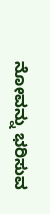ನೋವನ್ನು ಭರಿಸುವ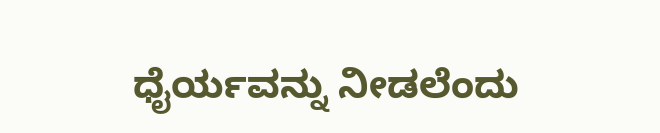ಧೈರ್ಯವನ್ನು ನೀಡಲೆಂದು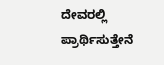ದೇವರಲ್ಲಿ ಪ್ರಾರ್ಥಿಸುತ್ತೇನೆ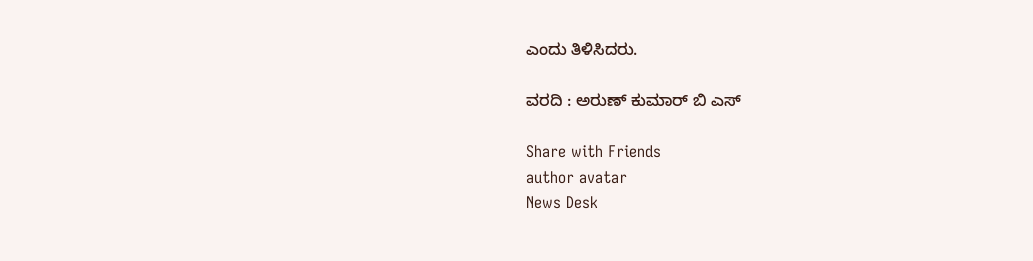ಎಂದು ತಿಳಿಸಿದರು.

ವರದಿ : ಅರುಣ್ ಕುಮಾರ್ ಬಿ ಎಸ್

Share with Friends
author avatar
News Desk